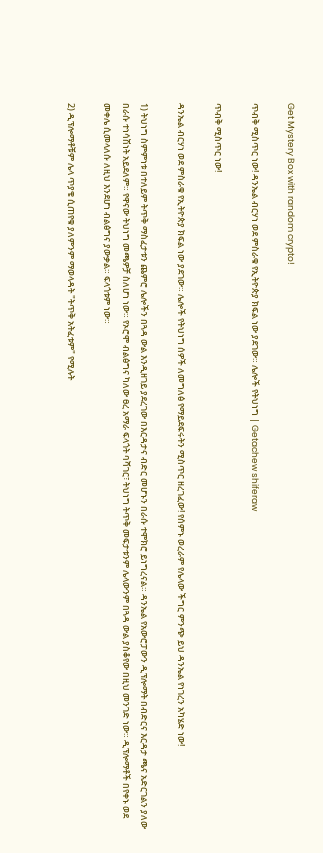Get Mystery Box with random crypto!

ጥብቅ ሚስጥር ነው! ዳንኤል ብርሃነ ወደ ምስራቁ የኢትዮጵያ ክፍል ነው ያደገው። ሌሎች የትህነግ | Getachew shiferaw

ጥብቅ ሚስጥር ነው!

ዳንኤል ብርሃነ ወደ ምስራቁ የኢትዮጵያ ክፍል ነው ያደገው። ሌሎች የትህነግ ሰዎች ለመግለፅ የማይደፍሩትን ሚስጥር ዘረገፈው! የሰምኑ ወረራም የሌላው ችግር ምንጭ ይህ ዳንኤል የነገረን አካሄድ ነው!

1) ትህነግ ስምምነቱ በተለይም ትጥቅ ማስፈታቱን ጨምሮ ሌሎችን በጓዳ ውል እንዲዘገይ ያደረገው በእርዳታና ብድር መሆኑን በራሱ ተሞክሮ ይነግረናል። ዳንኤል የአውሮፓውን ዲፕሎማት በብድርና እርዳታ ጫና አድርገልን ያለው በራሱ ተነሳሽነት አይደለም። የዋናው ትህነግ መጫዎቻ ስለሆነ ነው። የኦሮሞ ብልፅግና ካለው ፀረ አማራ ፍላጎት ባሻገር፣ ትህነግ ትጥቅ መፍታቱንም ሌላውንም በጓዳ ውል ያስቆየው በዚህ መንገድ ነው። ዲፕሎማቶች በየቀኑ ወደ መቀሌ ሲመላለሱ ለዚህ እንደሆነ ብልፅግና ያውቃል። ፍላጎቱም ነው።

2) ዲፕሎማቶቹም ሌላ ጥያቄ ሲጠየቁ ያለምንም ማወላዳት "ትጥቅ አትፈቱም" የሚሉት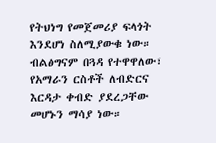የትህነግ የመጀመሪያ ፍላጎት እንደሆነ ስለሚያውቁ ነው። ብልፅግናም በጓዳ የተዋዋለው፣ የአማራን ርስቶች ለብድርና እርዳታ ቀብድ ያደረጋቸው መሆኑን ማሳያ ነው።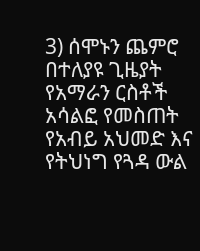3) ሰሞኑን ጨምሮ በተለያዩ ጊዜያት የአማራን ርስቶች አሳልፎ የመስጠት የአብይ አህመድ እና የትህነግ የጓዳ ውል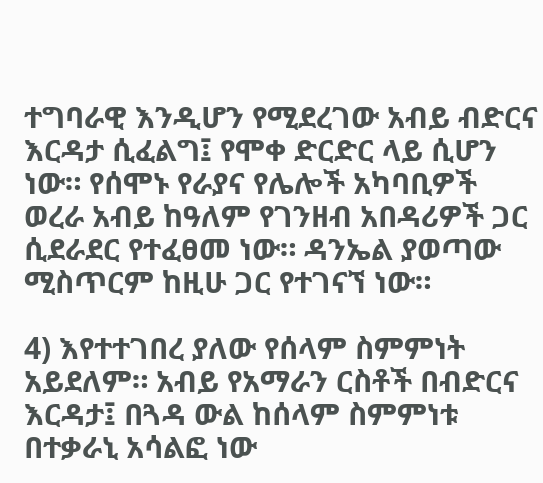ተግባራዊ እንዲሆን የሚደረገው አብይ ብድርና እርዳታ ሲፈልግ፤ የሞቀ ድርድር ላይ ሲሆን ነው። የሰሞኑ የራያና የሌሎች አካባቢዎች ወረራ አብይ ከዓለም የገንዘብ አበዳሪዎች ጋር ሲደራደር የተፈፀመ ነው። ዳንኤል ያወጣው ሚስጥርም ከዚሁ ጋር የተገናኘ ነው።

4) እየተተገበረ ያለው የሰላም ስምምነት አይደለም። አብይ የአማራን ርስቶች በብድርና እርዳታ፤ በጓዳ ውል ከሰላም ስምምነቱ በተቃራኒ አሳልፎ ነው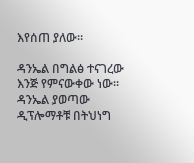እየሰጠ ያለው።

ዳንኤል በግልፅ ተናገረው እንጅ የምናውቀው ነው። ዳንኤል ያወጣው ዲፕሎማቶቹ በትህነግ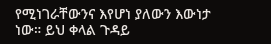የሚነገራቸውንና እየሆነ ያለውን እውነታ ነው። ይህ ቀላል ጉዳይ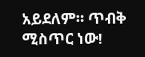አይደለም። ጥብቅ ሚስጥር ነው!